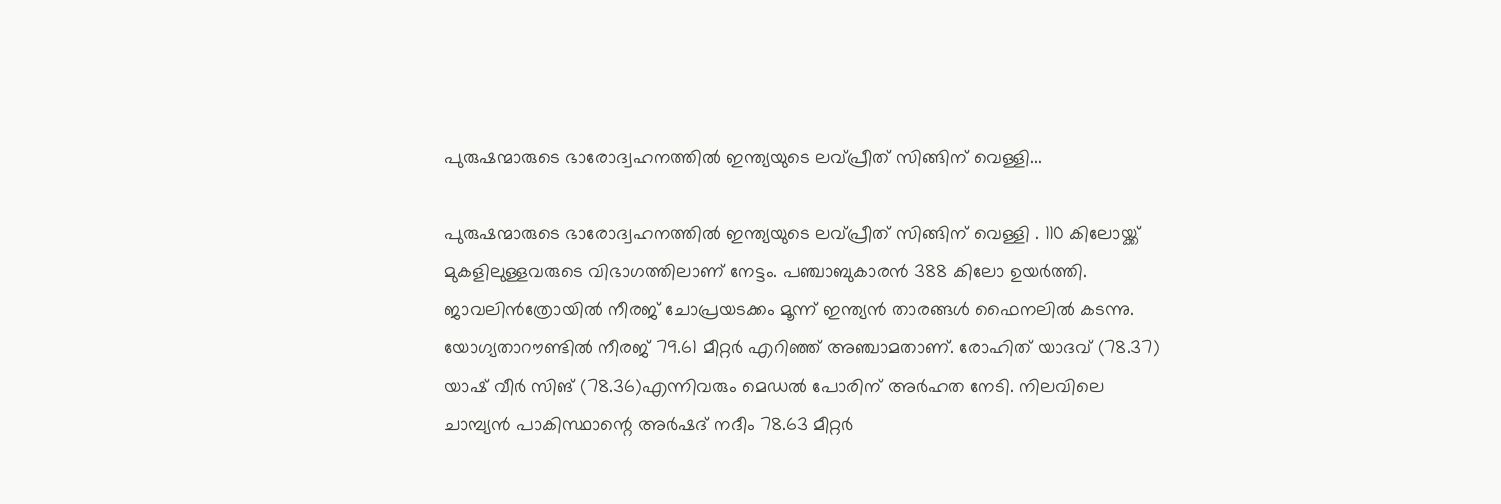പുരുഷന്മാരുടെ ഭാരോദ്വഹനത്തിൽ ഇന്ത്യയുടെ ലവ്പ്രീത് സിങ്ങിന് വെള്ളി...

പുരുഷന്മാരുടെ ഭാരോദ്വഹനത്തിൽ ഇന്ത്യയുടെ ലവ്പ്രീത് സിങ്ങിന് വെള്ളി . 110 കിലോയ്ക്ക് മുകളിലുള്ളവരുടെ വിഭാഗത്തിലാണ് നേട്ടം. പഞ്ചാബുകാരൻ 388 കിലോ ഉയർത്തി. ജാവലിൻത്രോയിൽ നീരജ് ചോപ്രയടക്കം മൂന്ന് ഇന്ത്യൻ താരങ്ങൾ ഫൈനലിൽ കടന്നു.
യോഗ്യതാറൗണ്ടിൽ നീരജ് 79.61 മീറ്റർ എറിഞ്ഞ് അഞ്ചാമതാണ്. രോഹിത് യാദവ് (78.37) യാഷ് വീർ സിങ് (78.36)എന്നിവരും മെഡൽ പോരിന് അർഹത നേടി. നിലവിലെ ചാമ്പ്യൻ പാകിസ്ഥാന്റെ അർഷദ് നദീം 78.63 മീറ്റർ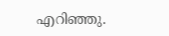എറിഞ്ഞു.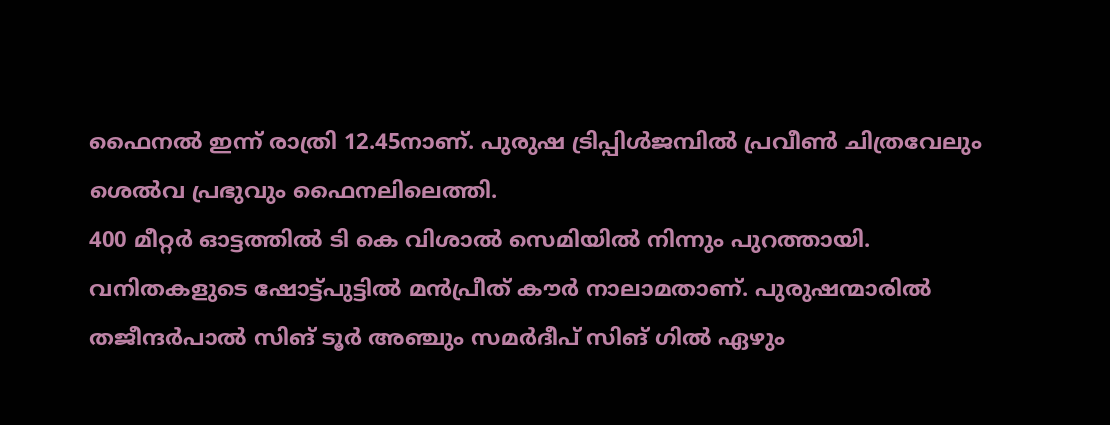ഫൈനൽ ഇന്ന് രാത്രി 12.45നാണ്. പുരുഷ ട്രിപ്പിൾജമ്പിൽ പ്രവീൺ ചിത്രവേലും ശെൽവ പ്രഭുവും ഫൈനലിലെത്തി.
400 മീറ്റർ ഓട്ടത്തിൽ ടി കെ വിശാൽ സെമിയിൽ നിന്നും പുറത്തായി. വനിതകളുടെ ഷോട്ട്പുട്ടിൽ മൻപ്രീത് കൗർ നാലാമതാണ്. പുരുഷന്മാരിൽ തജീന്ദർപാൽ സിങ് ടൂർ അഞ്ചും സമർദീപ് സിങ് ഗിൽ ഏഴും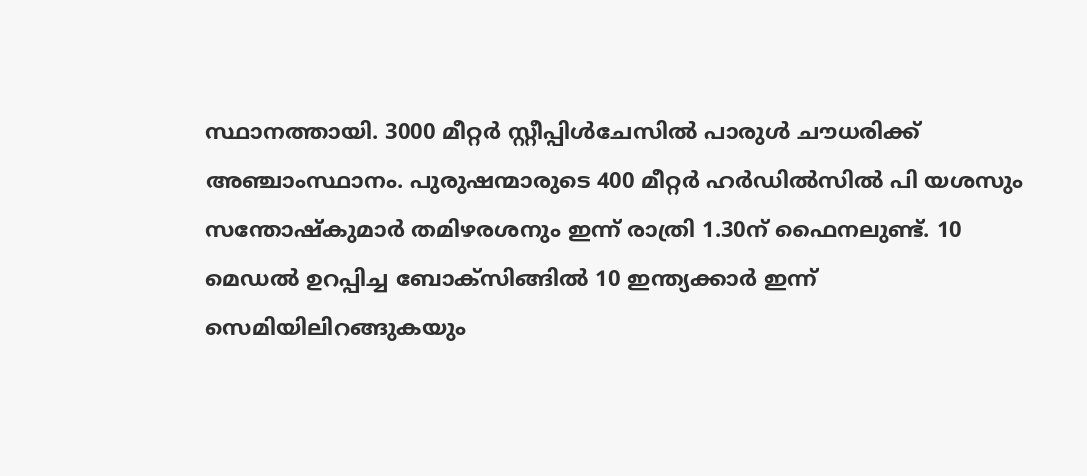സ്ഥാനത്തായി. 3000 മീറ്റർ സ്റ്റീപ്പിൾചേസിൽ പാരുൾ ചൗധരിക്ക് അഞ്ചാംസ്ഥാനം. പുരുഷന്മാരുടെ 400 മീറ്റർ ഹർഡിൽസിൽ പി യശസും സന്തോഷ്കുമാർ തമിഴരശനും ഇന്ന് രാത്രി 1.30ന് ഫൈനലുണ്ട്. 10 മെഡൽ ഉറപ്പിച്ച ബോക്സിങ്ങിൽ 10 ഇന്ത്യക്കാർ ഇന്ന് സെമിയിലിറങ്ങുകയും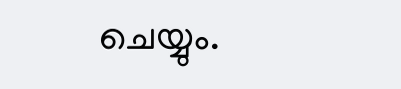ചെയ്യും.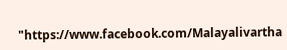"https://www.facebook.com/Malayalivartha